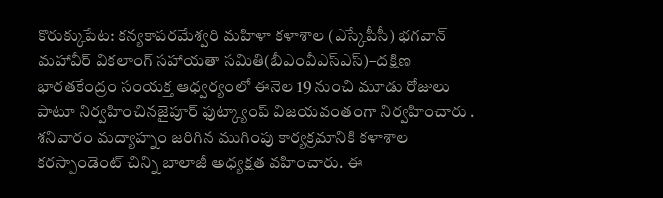కొరుక్కుపేట: కన్యకాపరమేశ్వరి మహిళా కళాశాల (ఎస్కేపీసీ) భగవాన్ మహావీర్ వికలాంగ్ సహాయతా సమితి(బీఎంవీఎస్ఎస్)–దక్షిణ భారతకేంద్రం సంయక్త ఆధ్వర్యంలో ఈనెల 19 నుంచి మూడు రోజులు పాటూ నిర్వహించినజైపూర్ ఫుట్క్యాంప్ విజయవంతంగా నిర్వహించారు . శనివారం మద్యాహ్నం జరిగిన ముగింపు కార్యక్రమానికి కళాశాల కరస్పాండెంట్ చిన్ని బాలాజీ అధ్యక్షత వహించారు. ఈ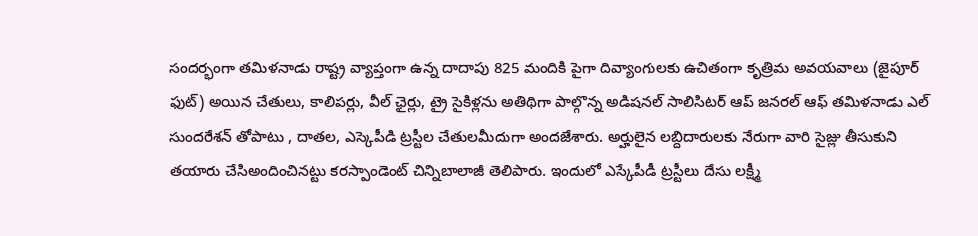సందర్భంగా తమిళనాడు రాష్ట్ర వ్యాప్తంగా ఉన్న దాదాపు 825 మందికి పైగా దివ్యాంగులకు ఉచితంగా కృత్రిమ అవయవాలు (జైపూర్ ఫుట్) అయిన చేతులు, కాలిపర్లు, వీల్ ఛైర్లు, ట్రై సైకిళ్లను అతిథిగా పాల్గొన్న అడిషనల్ సాలిసిటర్ ఆప్ జనరల్ ఆఫ్ తమిళనాడు ఎల్ సుందరేశన్ తోపాటు , దాతల, ఎస్కెపీడి ట్రస్టీల చేతులమీదుగా అందజేశారు. అర్హులైన లబ్దిదారులకు నేరుగా వారి సైజ్లు తీసుకుని తయారు చేసిఅందించినట్టు కరస్పాండెంట్ చిన్నిబాలాజీ తెలిపారు. ఇందులో ఎస్కేపీడీ ట్రస్టీలు దేసు లక్ష్మీ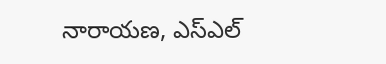నారాయణ, ఎస్ఎల్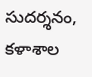సుదర్శనం, కళాశాల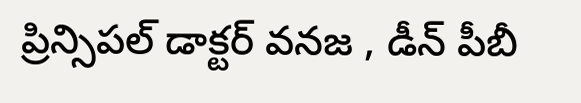ప్రిన్సిపల్ డాక్టర్ వనజ , డీన్ పీబీ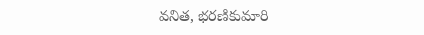వనిత, భరణికుమారి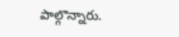పాల్గొన్నారు.